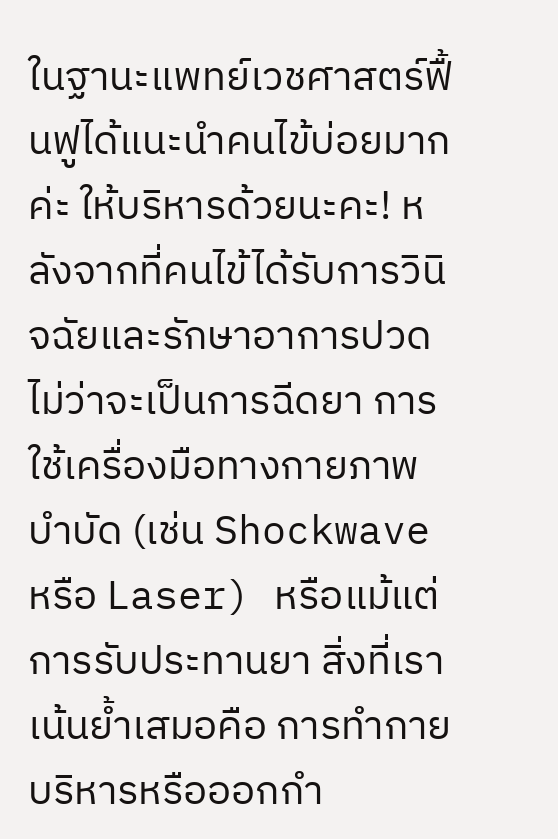ในฐานะแพทย์เวชศาสตร์ฟื้นฟูได้แนะนำคนไข้บ่อยมากค่ะ ให้บริหารด้วยนะคะ! หลังจากที่คนไข้ได้รับการวินิจฉัยและรักษาอาการปวด ไม่ว่าจะเป็นการฉีดยา การใช้เครื่องมือทางกายภาพบำบัด (เช่น Shockwave หรือ Laser) หรือแม้แต่การรับประทานยา สิ่งที่เราเน้นย้ำเสมอคือ การทำกายบริหารหรือออกกำ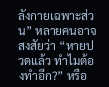ลังกายเฉพาะส่วน” หลายคนอาจสงสัยว่า “หายปวดแล้ว ทำไมต้องทำอีก?” หรือ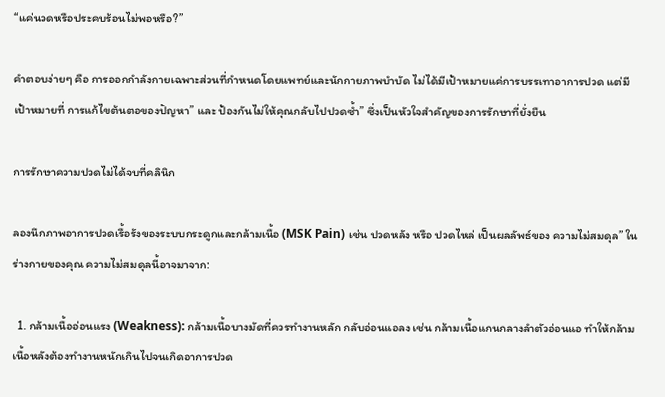“แค่นวดหรือประคบร้อนไม่พอหรือ?”

คำตอบง่ายๆ คือ การออกกำลังกายเฉพาะส่วนที่กำหนดโดยแพทย์และนักกายภาพบำบัด ไม่ได้มีเป้าหมายแค่การบรรเทาอาการปวด แต่มีเป้าหมายที่ การแก้ไขต้นตอของปัญหา” และ ป้องกันไม่ให้คุณกลับไปปวดซ้ำ” ซึ่งเป็นหัวใจสำคัญของการรักษาที่ยั่งยืน

การรักษาความปวดไม่ได้จบที่คลินิก

ลองนึกภาพอาการปวดเรื้อรังของระบบกระดูกและกล้ามเนื้อ (MSK Pain) เช่น ปวดหลัง หรือ ปวดไหล่ เป็นผลลัพธ์ของ ความไม่สมดุล” ในร่างกายของคุณ ความไม่สมดุลนี้อาจมาจาก:

  1. กล้ามเนื้ออ่อนแรง (Weakness): กล้ามเนื้อบางมัดที่ควรทำงานหลัก กลับอ่อนแอลง เช่น กล้ามเนื้อแกนกลางลำตัวอ่อนแอ ทำให้กล้ามเนื้อหลังต้องทำงานหนักเกินไปจนเกิดอาการปวด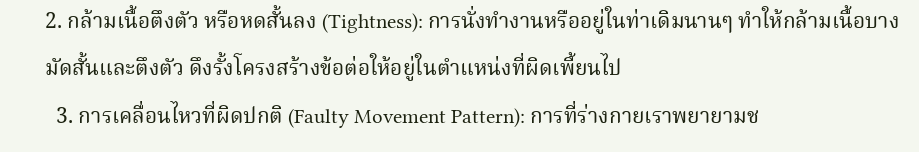2. กล้ามเนื้อตึงตัว หรือหดสั้นลง (Tightness): การนั่งทำงานหรืออยู่ในท่าเดิมนานๆ ทำให้กล้ามเนื้อบางมัดสั้นและตึงตัว ดึงรั้งโครงสร้างข้อต่อให้อยู่ในตำแหน่งที่ผิดเพี้ยนไป
  3. การเคลื่อนไหวที่ผิดปกติ (Faulty Movement Pattern): การที่ร่างกายเราพยายามช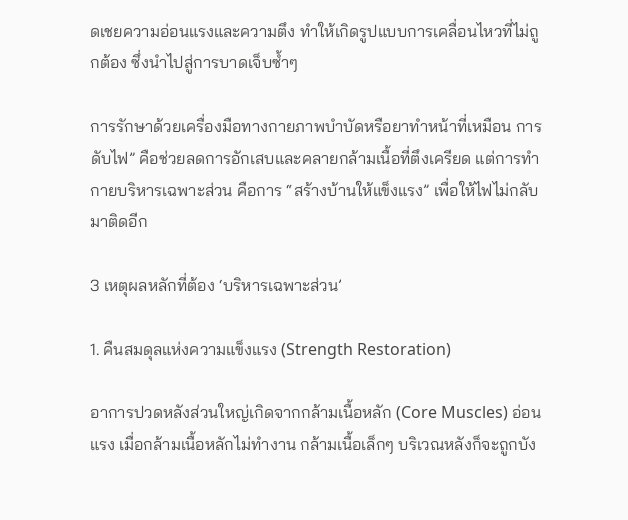ดเชยความอ่อนแรงและความตึง ทำให้เกิดรูปแบบการเคลื่อนไหวที่ไม่ถูกต้อง ซึ่งนำไปสู่การบาดเจ็บซ้ำๆ

การรักษาด้วยเครื่องมือทางกายภาพบำบัดหรือยาทำหน้าที่เหมือน การดับไฟ” คือช่วยลดการอักเสบและคลายกล้ามเนื้อที่ตึงเครียด แต่การทำกายบริหารเฉพาะส่วน คือการ “สร้างบ้านให้แข็งแรง” เพื่อให้ไฟไม่กลับมาติดอีก

3 เหตุผลหลักที่ต้อง ‘บริหารเฉพาะส่วน’

1. คืนสมดุลแห่งความแข็งแรง (Strength Restoration)

อาการปวดหลังส่วนใหญ่เกิดจากกล้ามเนื้อหลัก (Core Muscles) อ่อนแรง เมื่อกล้ามเนื้อหลักไม่ทำงาน กล้ามเนื้อเล็กๆ บริเวณหลังก็จะถูกบัง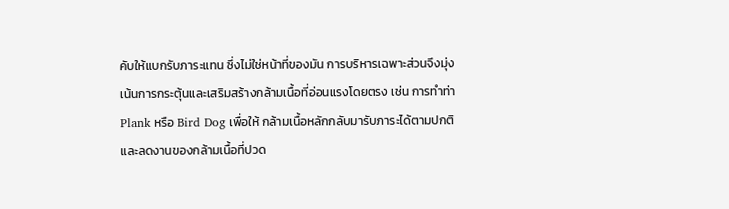คับให้แบกรับภาระแทน ซึ่งไม่ใช่หน้าที่ของมัน การบริหารเฉพาะส่วนจึงมุ่งเน้นการกระตุ้นและเสริมสร้างกล้ามเนื้อที่อ่อนแรงโดยตรง เช่น การทำท่า Plank หรือ Bird Dog เพื่อให้ กล้ามเนื้อหลักกลับมารับภาระได้ตามปกติ และลดงานของกล้ามเนื้อที่ปวด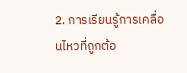2. การเรียนรู้การเคลื่อนไหวที่ถูกต้อ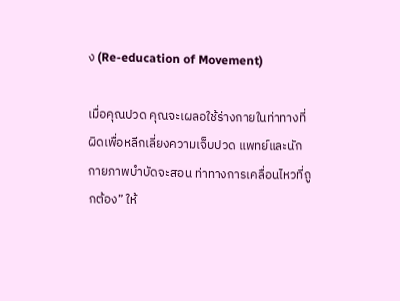ง (Re-education of Movement)

เมื่อคุณปวด คุณจะเผลอใช้ร่างกายในท่าทางที่ผิดเพื่อหลีกเลี่ยงความเจ็บปวด แพทย์และนักกายภาพบำบัดจะสอน ท่าทางการเคลื่อนไหวที่ถูกต้อง” ให้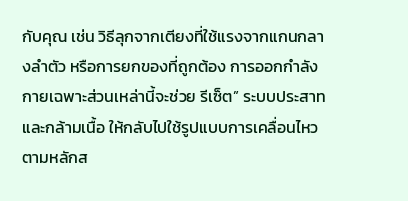กับคุณ เช่น วิธีลุกจากเตียงที่ใช้แรงจากแกนกลางลำตัว หรือการยกของที่ถูกต้อง การออกกำลังกายเฉพาะส่วนเหล่านี้จะช่วย รีเซ็ต” ระบบประสาทและกล้ามเนื้อ ให้กลับไปใช้รูปแบบการเคลื่อนไหวตามหลักส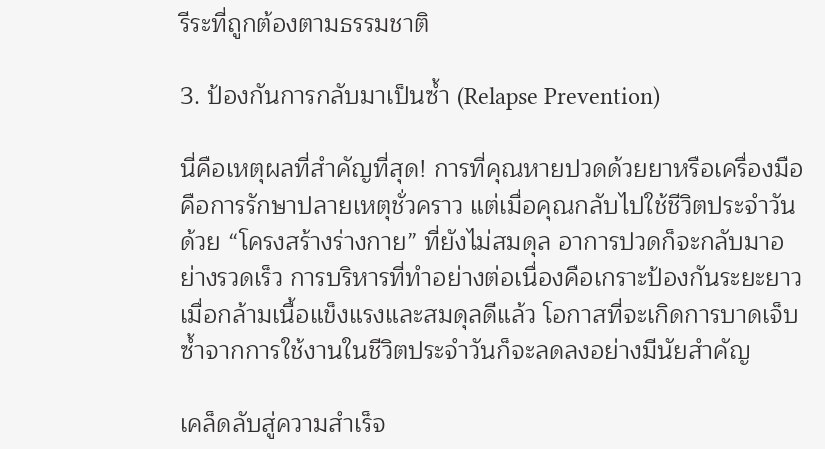รีระที่ถูกต้องตามธรรมชาติ

3. ป้องกันการกลับมาเป็นซ้ำ (Relapse Prevention)

นี่คือเหตุผลที่สำคัญที่สุด! การที่คุณหายปวดด้วยยาหรือเครื่องมือ คือการรักษาปลายเหตุชั่วคราว แต่เมื่อคุณกลับไปใช้ชีวิตประจำวันด้วย “โครงสร้างร่างกาย” ที่ยังไม่สมดุล อาการปวดก็จะกลับมาอย่างรวดเร็ว การบริหารที่ทำอย่างต่อเนื่องคือเกราะป้องกันระยะยาว เมื่อกล้ามเนื้อแข็งแรงและสมดุลดีแล้ว โอกาสที่จะเกิดการบาดเจ็บซ้ำจากการใช้งานในชีวิตประจำวันก็จะลดลงอย่างมีนัยสำคัญ

เคล็ดลับสู่ความสำเร็จ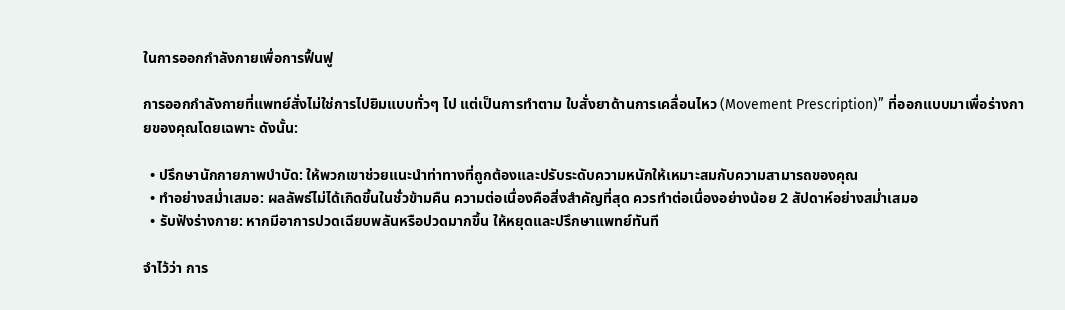ในการออกกำลังกายเพื่อการฟื้นฟู

การออกกำลังกายที่แพทย์สั่งไม่ใช่การไปยิมแบบทั่วๆ ไป แต่เป็นการทำตาม ใบสั่งยาด้านการเคลื่อนไหว (Movement Prescription)” ที่ออกแบบมาเพื่อร่างกายของคุณโดยเฉพาะ ดังนั้น:

  • ปรึกษานักกายภาพบำบัด: ให้พวกเขาช่วยแนะนำท่าทางที่ถูกต้องและปรับระดับความหนักให้เหมาะสมกับความสามารถของคุณ
  • ทำอย่างสม่ำเสมอ: ผลลัพธ์ไม่ได้เกิดขึ้นในชั่วข้ามคืน ความต่อเนื่องคือสิ่งสำคัญที่สุด ควรทำต่อเนื่องอย่างน้อย 2 สัปดาห์อย่างสม่ำเสมอ
  • รับฟังร่างกาย: หากมีอาการปวดเฉียบพลันหรือปวดมากขึ้น ให้หยุดและปรึกษาแพทย์ทันที

จำไว้ว่า การ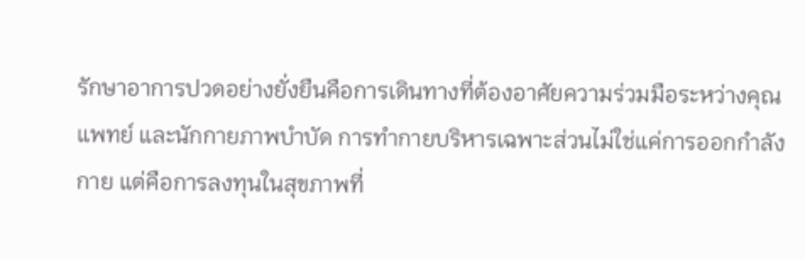รักษาอาการปวดอย่างยั่งยืนคือการเดินทางที่ต้องอาศัยความร่วมมือระหว่างคุณ แพทย์ และนักกายภาพบำบัด การทำกายบริหารเฉพาะส่วนไม่ใช่แค่การออกกำลังกาย แต่คือการลงทุนในสุขภาพที่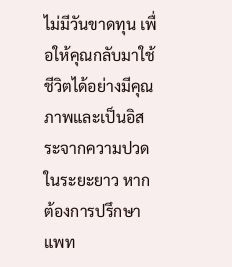ไม่มีวันขาดทุน เพื่อให้คุณกลับมาใช้ชีวิตได้อย่างมีคุณภาพและเป็นอิสระจากความปวดในระยะยาว หากต้องการปรึกษาแพท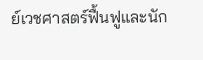ย์เวชศาสตร์ฟื้นฟูและนัก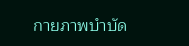กายภาพบำบัด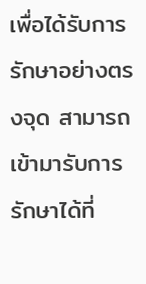เพื่อได้รับการรักษาอย่างตรงจุด สามารถเข้ามารับการรักษาได้ที่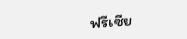ฟรีเซีย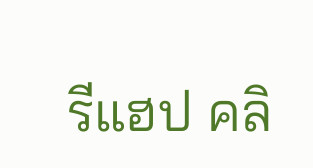รีแฮป คลิ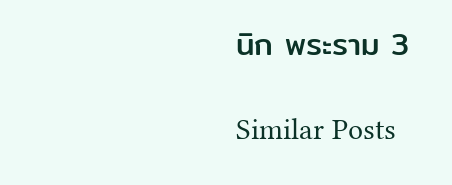นิก พระราม 3

Similar Posts